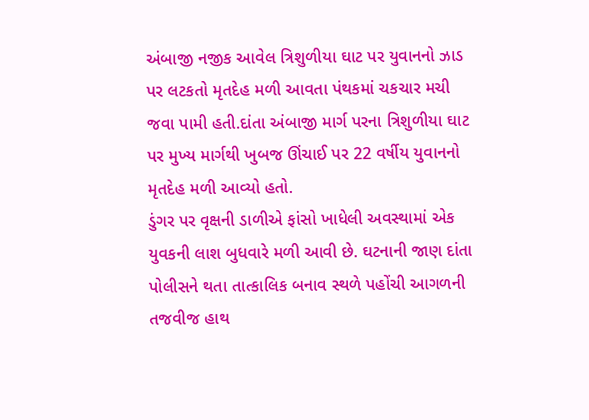અંબાજી નજીક આવેલ ત્રિશુળીયા ઘાટ પર યુવાનનો ઝાડ પર લટકતો મૃતદેહ મળી આવતા પંથકમાં ચકચાર મચી જવા પામી હતી.દાંતા અંબાજી માર્ગ પરના ત્રિશુળીયા ઘાટ પર મુખ્ય માર્ગથી ખુબજ ઊંચાઈ પર 22 વર્ષીય યુવાનનો મૃતદેહ મળી આવ્યો હતો.
ડુંગર પર વૃક્ષની ડાળીએ ફાંસો ખાધેલી અવસ્થામાં એક યુવકની લાશ બુધવારે મળી આવી છે. ઘટનાની જાણ દાંતા પોલીસને થતા તાત્કાલિક બનાવ સ્થળે પહોંચી આગળની તજવીજ હાથ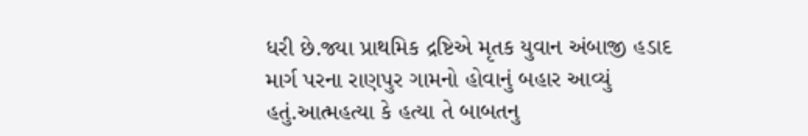ધરી છે.જ્યા પ્રાથમિક દ્રષ્ટિએ મૃતક યુવાન અંબાજી હડાદ માર્ગ પરના રાણપુર ગામનો હોવાનું બહાર આવ્યું હતું.આત્મહત્યા કે હત્યા તે બાબતનુ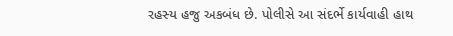રહસ્ય હજુ અકબંધ છે. પોલીસે આ સંદર્ભે કાર્યવાહી હાથ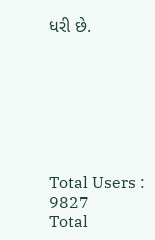ધરી છે.







Total Users : 9827
Total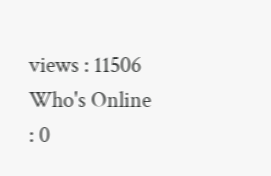views : 11506
Who's Online : 0